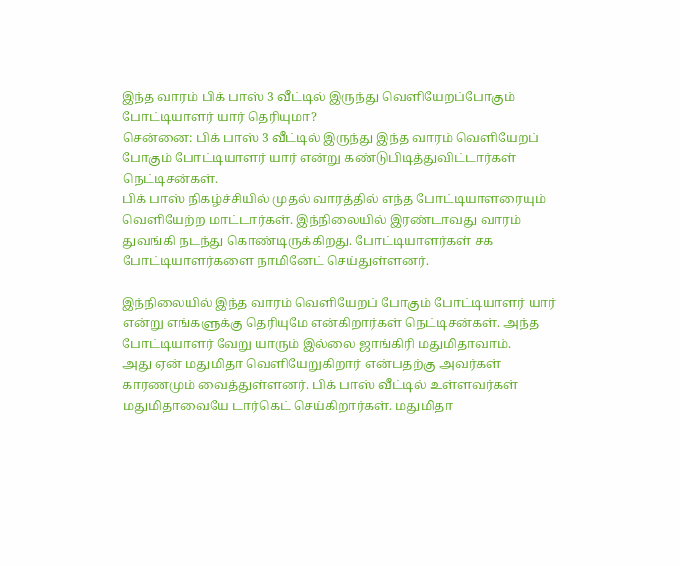இந்த வாரம் பிக் பாஸ் 3 வீட்டில் இருந்து வெளியேறப்போகும் போட்டியாளர் யார் தெரியுமா?
சென்னை: பிக் பாஸ் 3 வீட்டில் இருந்து இந்த வாரம் வெளியேறப் போகும் போட்டியாளர் யார் என்று கண்டுபிடித்துவிட்டார்கள் நெட்டிசன்கள்.
பிக் பாஸ் நிகழ்ச்சியில் முதல் வாரத்தில் எந்த போட்டியாளரையும் வெளியேற்ற மாட்டார்கள். இந்நிலையில் இரண்டாவது வாரம் துவங்கி நடந்து கொண்டிருக்கிறது. போட்டியாளர்கள் சக போட்டியாளர்களை நாமினேட் செய்துள்ளனர்.

இந்நிலையில் இந்த வாரம் வெளியேறப் போகும் போட்டியாளர் யார் என்று எங்களுக்கு தெரியுமே என்கிறார்கள் நெட்டிசன்கள். அந்த போட்டியாளர் வேறு யாரும் இல்லை ஜாங்கிரி மதுமிதாவாம்.
அது ஏன் மதுமிதா வெளியேறுகிறார் என்பதற்கு அவர்கள் காரணமும் வைத்துள்ளனர். பிக் பாஸ் வீட்டில் உள்ளவர்கள் மதுமிதாவையே டார்கெட் செய்கிறார்கள். மதுமிதா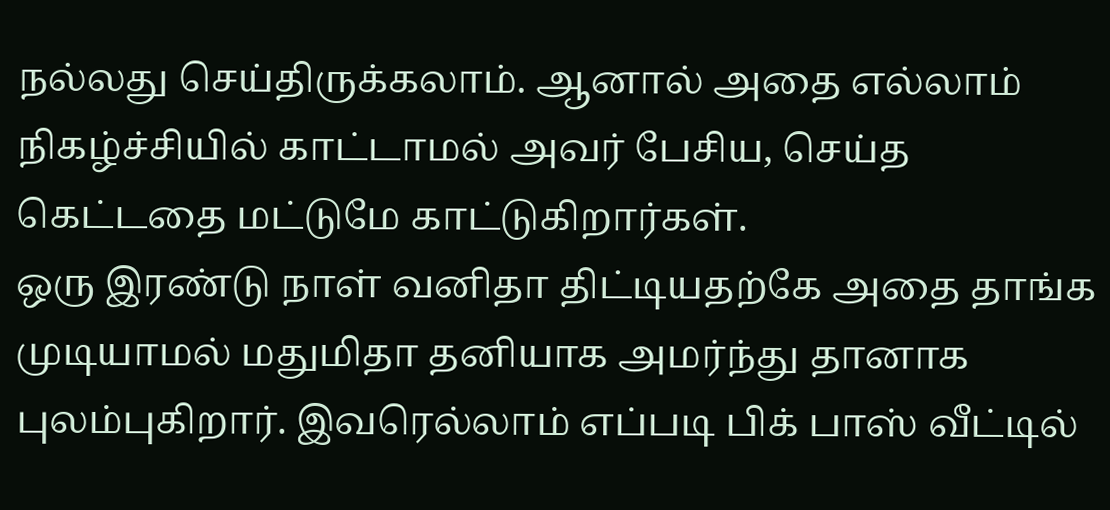நல்லது செய்திருக்கலாம். ஆனால் அதை எல்லாம் நிகழ்ச்சியில் காட்டாமல் அவர் பேசிய, செய்த கெட்டதை மட்டுமே காட்டுகிறார்கள்.
ஒரு இரண்டு நாள் வனிதா திட்டியதற்கே அதை தாங்க முடியாமல் மதுமிதா தனியாக அமர்ந்து தானாக புலம்புகிறார். இவரெல்லாம் எப்படி பிக் பாஸ் வீட்டில்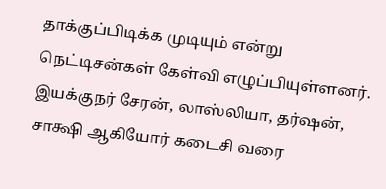தாக்குப்பிடிக்க முடியும் என்று நெட்டிசன்கள் கேள்வி எழுப்பியுள்ளனர்.
இயக்குநர் சேரன், லாஸ்லியா, தர்ஷன், சாக்ஷி ஆகியோர் கடைசி வரை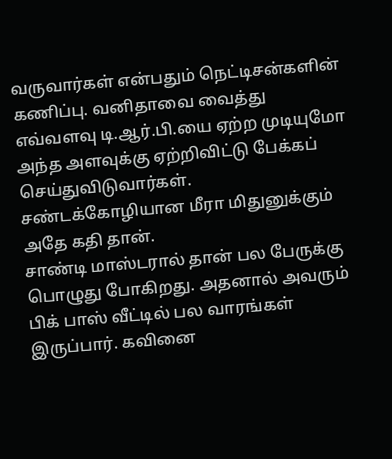வருவார்கள் என்பதும் நெட்டிசன்களின் கணிப்பு. வனிதாவை வைத்து எவ்வளவு டி.ஆர்.பி.யை ஏற்ற முடியுமோ அந்த அளவுக்கு ஏற்றிவிட்டு பேக்கப் செய்துவிடுவார்கள். சண்டக்கோழியான மீரா மிதுனுக்கும் அதே கதி தான்.
சாண்டி மாஸ்டரால் தான் பல பேருக்கு பொழுது போகிறது. அதனால் அவரும் பிக் பாஸ் வீட்டில் பல வாரங்கள் இருப்பார். கவினை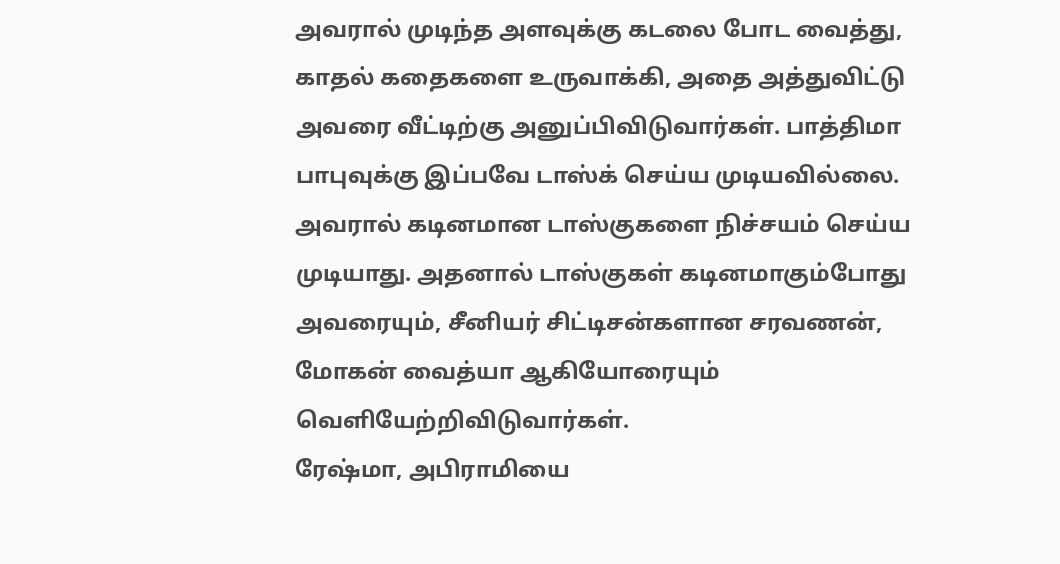அவரால் முடிந்த அளவுக்கு கடலை போட வைத்து, காதல் கதைகளை உருவாக்கி, அதை அத்துவிட்டு அவரை வீட்டிற்கு அனுப்பிவிடுவார்கள். பாத்திமா பாபுவுக்கு இப்பவே டாஸ்க் செய்ய முடியவில்லை. அவரால் கடினமான டாஸ்குகளை நிச்சயம் செய்ய முடியாது. அதனால் டாஸ்குகள் கடினமாகும்போது அவரையும், சீனியர் சிட்டிசன்களான சரவணன், மோகன் வைத்யா ஆகியோரையும் வெளியேற்றிவிடுவார்கள்.
ரேஷ்மா, அபிராமியை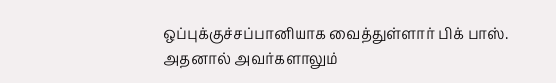ஒப்புக்குச்சப்பானியாக வைத்துள்ளார் பிக் பாஸ். அதனால் அவர்களாலும்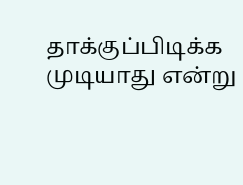தாக்குப்பிடிக்க முடியாது என்று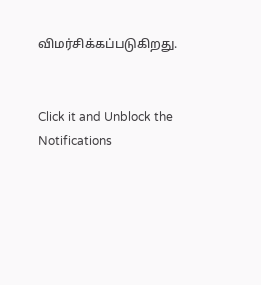விமர்சிக்கப்படுகிறது.


Click it and Unblock the Notifications